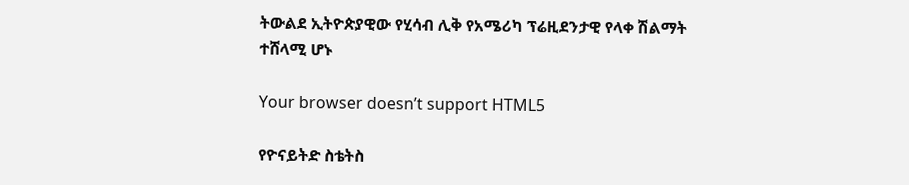ትውልደ ኢትዮጵያዊው የሂሳብ ሊቅ የአሜሪካ ፕሬዚደንታዊ የላቀ ሽልማት ተሸላሚ ሆኑ

Your browser doesn’t support HTML5

የዮናይትድ ስቴትስ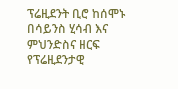ፕሬዚደንት ቢሮ ከሰሞኑ በሳይንስ ሂሳብ እና ምህንድስና ዘርፍ የፕሬዚደንታዊ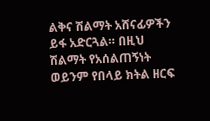ልቅና ሽልማት አሸናፊዎችን ይፋ አድርጓል። በዚህ ሽልማት የአሰልጠኝነት ወይንም የበላይ ክትል ዘርፍ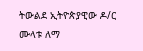ትውልደ ኢትዮጵያዊው ዶ/ር ሙላቱ ለማ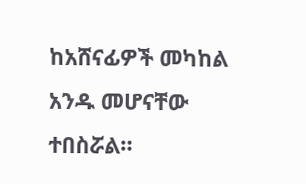ከአሸናፊዎች መካከል አንዱ መሆናቸው ተበስሯል።